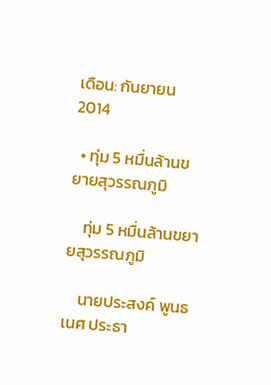เดือน: กันยายน 2014

  • ทุ่ม 5 หมื่นล้านขยายสุวรรณภูมิ

    ทุ่ม 5 หมื่นล้านขยายสุวรรณภูมิ

    นายประสงค์ พูนธเนศ ประธา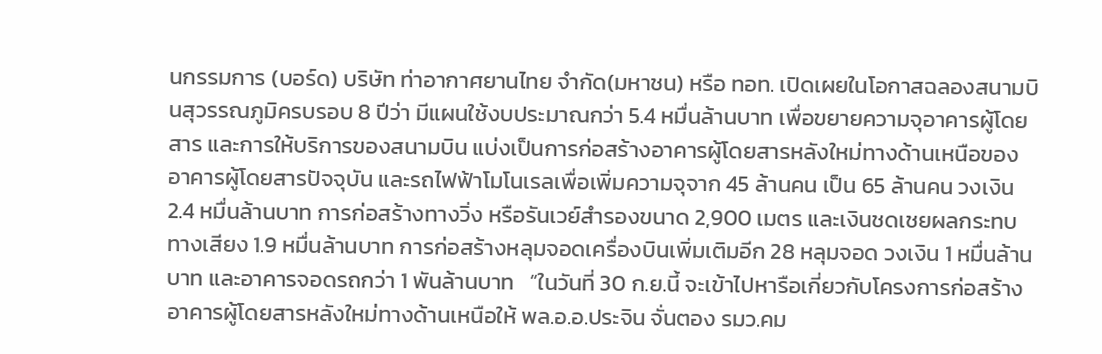นกรรมการ (บอร์ด) บริษัท ท่าอากาศยานไทย จำกัด(มหาชน) หรือ ทอท. เปิดเผยในโอกาสฉลองสนามบินสุวรรณภูมิครบรอบ 8 ปีว่า มีแผนใช้งบประมาณกว่า 5.4 หมื่นล้านบาท เพื่อขยายความจุอาคารผู้โดยสาร และการให้บริการของสนามบิน แบ่งเป็นการก่อสร้างอาคารผู้โดยสารหลังใหม่ทางด้านเหนือของอาคารผู้โดยสารปัจจุบัน และรถไฟฟ้าโมโนเรลเพื่อเพิ่มความจุจาก 45 ล้านคน เป็น 65 ล้านคน วงเงิน 2.4 หมื่นล้านบาท การก่อสร้างทางวิ่ง หรือรันเวย์สำรองขนาด 2,900 เมตร และเงินชดเชยผลกระทบทางเสียง 1.9 หมื่นล้านบาท การก่อสร้างหลุมจอดเครื่องบินเพิ่มเติมอีก 28 หลุมจอด วงเงิน 1 หมื่นล้านบาท และอาคารจอดรถกว่า 1 พันล้านบาท   “ในวันที่ 30 ก.ย.นี้ จะเข้าไปหารือเกี่ยวกับโครงการก่อสร้างอาคารผู้โดยสารหลังใหม่ทางด้านเหนือให้ พล.อ.อ.ประจิน จั่นตอง รมว.คม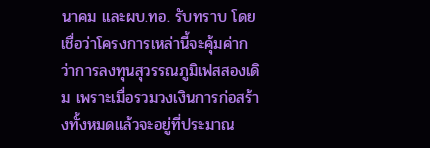นาคม และผบ.ทอ. รับทราบ โดยเชื่อว่าโครงการเหล่านี้จะคุ้มค่ากว่าการลงทุนสุวรรณภูมิเฟสสองเดิม เพราะเมื่อรวมวงเงินการก่อสร้างทั้งหมดแล้วจะอยู่ที่ประมาณ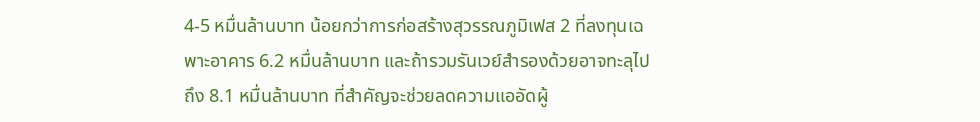4-5 หมื่นล้านบาท น้อยกว่าการก่อสร้างสุวรรณภูมิเฟส 2 ที่ลงทุนเฉพาะอาคาร 6.2 หมื่นล้านบาท และถ้ารวมรันเวย์สำรองด้วยอาจทะลุไปถึง 8.1 หมื่นล้านบาท ที่สำคัญจะช่วยลดความแออัดผู้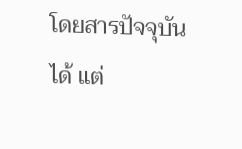โดยสารปัจจุบันได้ แต่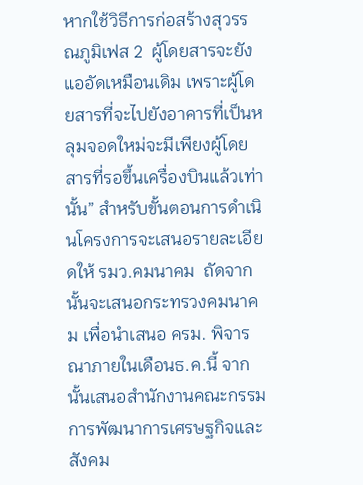หากใช้วิธีการก่อสร้างสุวรรณภูมิเฟส 2  ผู้โดยสารจะยังแออัดเหมือนเดิม เพราะผู้โดยสารที่จะไปยังอาคารที่เป็นหลุมจอดใหม่จะมีเพียงผู้โดยสารที่รอขึ้นเครื่องบินแล้วเท่านั้น” สำหรับขั้นตอนการดำเนินโครงการจะเสนอรายละเอียดให้ รมว.คมนาคม  ถัดจากนั้นจะเสนอกระทรวงคมนาคม เพื่อนำเสนอ ครม. พิจารณาภายในเดือนธ.ค.นี้ จากนั้นเสนอสำนักงานคณะกรรมการพัฒนาการเศรษฐกิจและสังคม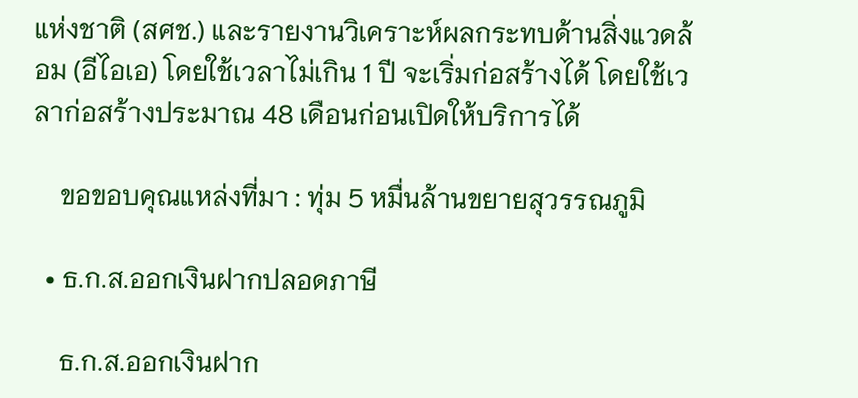แห่งชาติ (สศช.) และรายงานวิเคราะห์ผลกระทบด้านสิ่งแวดล้อม (อีไอเอ) โดยใช้เวลาไม่เกิน 1 ปี จะเริ่มก่อสร้างได้ โดยใช้เวลาก่อสร้างประมาณ 48 เดือนก่อนเปิดให้บริการได้

    ขอขอบคุณแหล่งที่มา : ทุ่ม 5 หมื่นล้านขยายสุวรรณภูมิ

  • ธ.ก.ส.ออกเงินฝากปลอดภาษี

    ธ.ก.ส.ออกเงินฝาก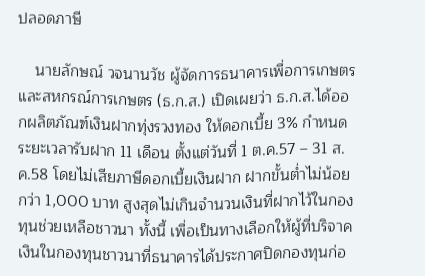ปลอดภาษี

    นายลักษณ์ วจนานวัช ผู้จัดการธนาคารเพื่อการเกษตรและสหกรณ์การเกษตร (ธ.ก.ส.) เปิดเผยว่า ธ.ก.ส.ได้ออกผลิตภัณฑ์เงินฝากทุ่งรวงทอง ให้ดอกเบี้ย 3% กำหนดระยะเวลารับฝาก 11 เดือน ตั้งแต่วันที่ 1 ต.ค.57 – 31 ส.ค.58 โดยไม่เสียภาษีดอกเบี้ยเงินฝาก ฝากขั้นต่ำไม่น้อยกว่า 1,000 บาท สูงสุดไม่เกินจำนวนเงินที่ฝากไว้ในกองทุนช่วยเหลือชาวนา ทั้งนี้ เพื่อเป็นทางเลือกให้ผู้ที่บริจาคเงินในกองทุนชาวนาที่ธนาคารได้ประกาศปิดกองทุนก่อ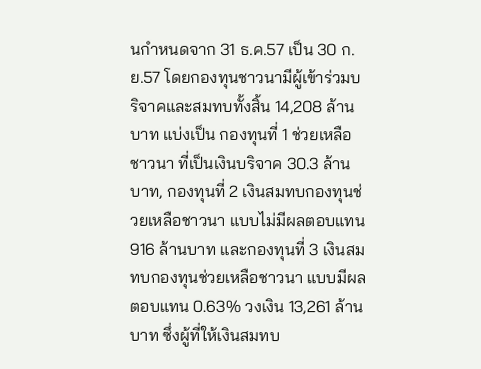นกำหนดจาก 31 ธ.ค.57 เป็น 30 ก.ย.57 โดยกองทุนชาวนามีผู้เข้าร่วมบริจาคและสมทบทั้งสิ้น 14,208 ล้านบาท แบ่งเป็น กองทุนที่ 1 ช่วยเหลือชาวนา ที่เป็นเงินบริจาค 30.3 ล้านบาท, กองทุนที่ 2 เงินสมทบกองทุนช่วยเหลือชาวนา แบบไม่มีผลตอบแทน 916 ล้านบาท และกองทุนที่ 3 เงินสมทบกองทุนช่วยเหลือชาวนา แบบมีผลตอบแทน 0.63% วงเงิน 13,261 ล้านบาท ซึ่งผู้ที่ให้เงินสมทบ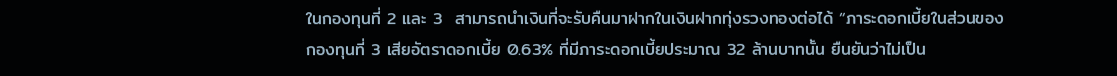ในกองทุนที่ 2 และ 3  สามารถนำเงินที่จะรับคืนมาฝากในเงินฝากทุ่งรวงทองต่อได้ “ภาระดอกเบี้ยในส่วนของกองทุนที่ 3 เสียอัตราดอกเบี้ย 0.63% ที่มีภาระดอกเบี้ยประมาณ 32 ล้านบาทนั้น ยืนยันว่าไม่เป็น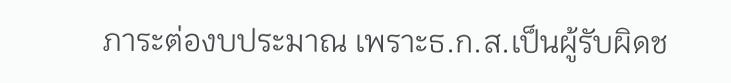ภาระต่องบประมาณ เพราะธ.ก.ส.เป็นผู้รับผิดช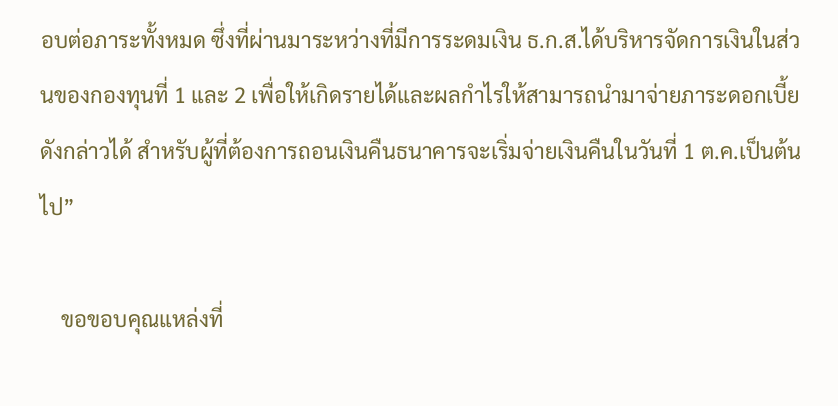อบต่อภาระทั้งหมด ซึ่งที่ผ่านมาระหว่างที่มีการระดมเงิน ธ.ก.ส.ได้บริหารจัดการเงินในส่วนของกองทุนที่ 1 และ 2 เพื่อให้เกิดรายได้และผลกำไรให้สามารถนำมาจ่ายภาระดอกเบี้ยดังกล่าวได้ สำหรับผู้ที่ต้องการถอนเงินคืนธนาคารจะเริ่มจ่ายเงินคืนในวันที่ 1 ต.ค.เป็นต้นไป”

    ขอขอบคุณแหล่งที่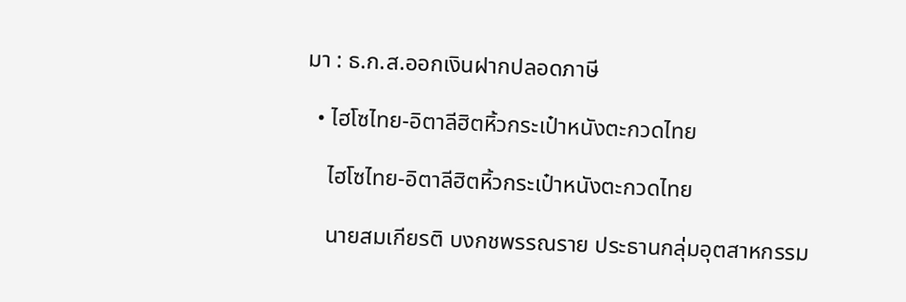มา : ธ.ก.ส.ออกเงินฝากปลอดภาษี

  • ไฮโซไทย-อิตาลีฮิตหิ้วกระเป๋าหนังตะกวดไทย

    ไฮโซไทย-อิตาลีฮิตหิ้วกระเป๋าหนังตะกวดไทย

    นายสมเกียรติ บงกชพรรณราย ประธานกลุ่มอุตสาหกรรม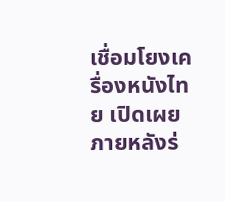เชื่อมโยงเครื่องหนังไทย เปิดเผยภายหลังร่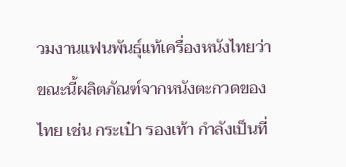วมงานแฟนพันธุ์แท้เครื่องหนังไทยว่า ขณะนี้ผลิตภัณฑ์จากหนังตะกวดของไทย เช่น กระเป๋า รองเท้า กำลังเป็นที่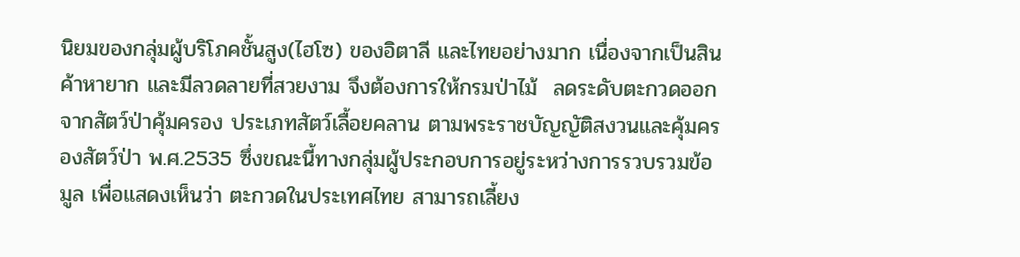นิยมของกลุ่มผู้บริโภคชั้นสูง(ไฮโซ) ของอิตาลี และไทยอย่างมาก เนื่องจากเป็นสินค้าหายาก และมีลวดลายที่สวยงาม จึงต้องการให้กรมป่าไม้  ลดระดับตะกวดออกจากสัตว์ป่าคุ้มครอง ประเภทสัตว์เลื้อยคลาน ตามพระราชบัญญัติสงวนและคุ้มครองสัตว์ป่า พ.ศ.2535 ซึ่งขณะนี้ทางกลุ่มผู้ประกอบการอยู่ระหว่างการรวบรวมข้อมูล เพื่อแสดงเห็นว่า ตะกวดในประเทศไทย สามารถเลี้ยง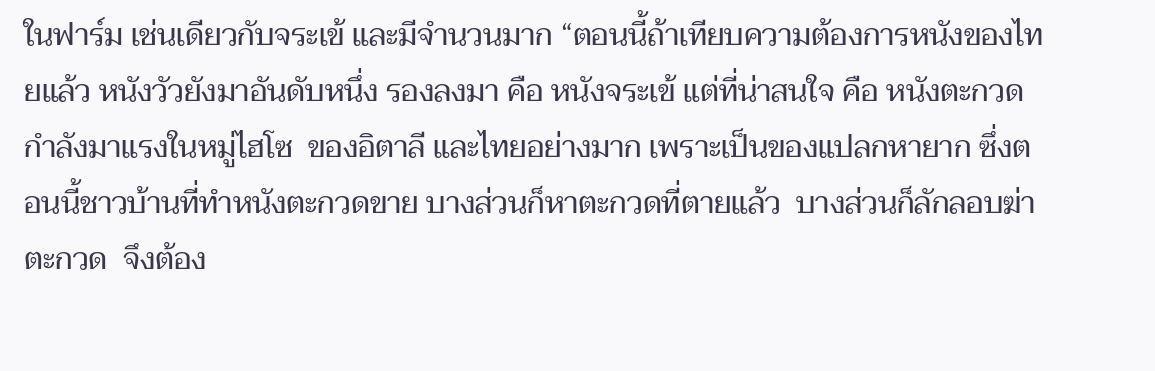ในฟาร์ม เช่นเดียวกับจระเข้ และมีจำนวนมาก “ตอนนี้ถ้าเทียบความต้องการหนังของไทยแล้ว หนังวัวยังมาอันดับหนึ่ง รองลงมา คือ หนังจระเข้ แต่ที่น่าสนใจ คือ หนังตะกวด กำลังมาแรงในหมู่ไฮโซ  ของอิตาลี และไทยอย่างมาก เพราะเป็นของแปลกหายาก ซึ่งตอนนี้ชาวบ้านที่ทำหนังตะกวดขาย บางส่วนก็หาตะกวดที่ตายแล้ว  บางส่วนก็ลักลอบฆ่าตะกวด  จึงต้อง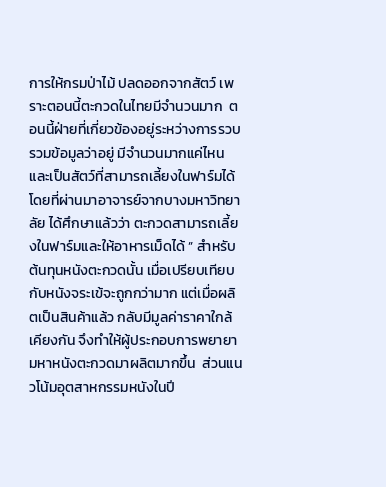การให้กรมป่าไม้ ปลดออกจากสัตว์ เพราะตอนนี้ตะกวดในไทยมีจำนวนมาก  ตอนนี้ฝ่ายที่เกี่ยวข้องอยู่ระหว่างการรวบรวมข้อมูลว่าอยู่ มีจำนวนมากแค่ไหน และเป็นสัตว์ที่สามารถเลี้ยงในฟาร์มได้  โดยที่ผ่านมาอาจารย์จากบางมหาวิทยาลัย ได้ศึกษาแล้วว่า ตะกวดสามารถเลี้ยงในฟาร์มและให้อาหารเม็ดได้ ” สำหรับต้นทุนหนังตะกวดนั้น เมื่อเปรียบเทียบกับหนังจระเข้จะถูกกว่ามาก แต่เมื่อผลิตเป็นสินค้าแล้ว กลับมีมูลค่าราคาใกล้เคียงกัน จึงทำให้ผู้ประกอบการพยายามหาหนังตะกวดมาผลิตมากขึ้น  ส่วนแนวโน้มอุตสาหกรรมหนังในปี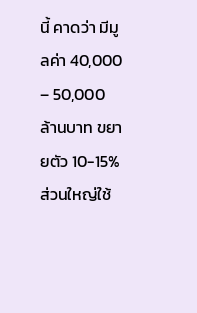นี้ คาดว่า มีมูลค่า 40,000 – 50,000 ล้านบาท ขยายตัว 10-15%  ส่วนใหญ่ใช้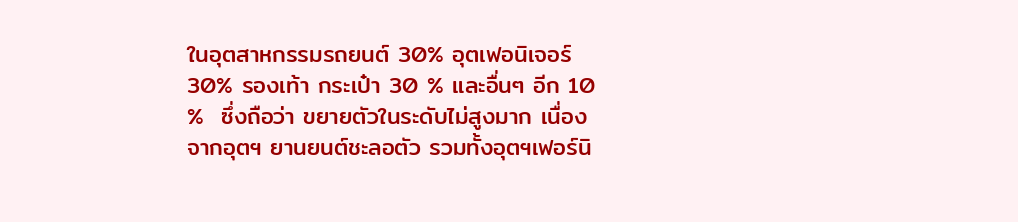ในอุตสาหกรรมรถยนต์ 30% อุตเฟอนิเจอร์ 30% รองเท้า กระเป๋า 30 % และอื่นๆ อีก 10 %  ซึ่งถือว่า ขยายตัวในระดับไม่สูงมาก เนื่องจากอุตฯ ยานยนต์ชะลอตัว รวมทั้งอุตฯเฟอร์นิ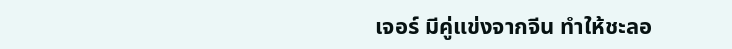เจอร์ มีคู่แข่งจากจีน ทำให้ชะลอ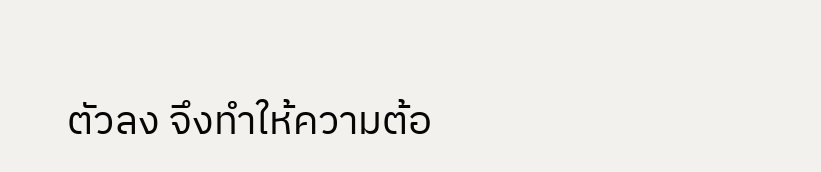ตัวลง จึงทำให้ความต้อ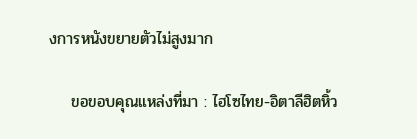งการหนังขยายตัวไม่สูงมาก

    ขอขอบคุณแหล่งที่มา : ไฮโซไทย-อิตาลีฮิตหิ้ว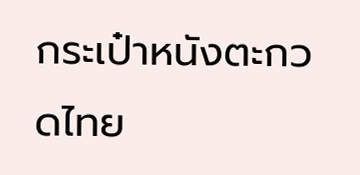กระเป๋าหนังตะกวดไทย